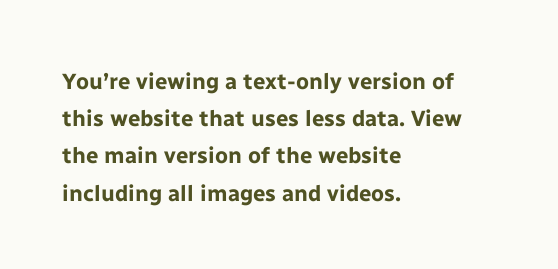You’re viewing a text-only version of this website that uses less data. View the main version of the website including all images and videos.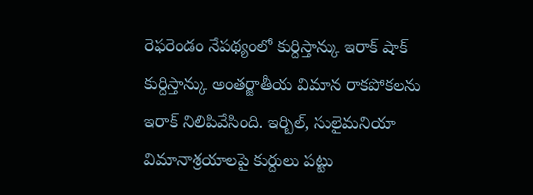రెఫరెండం నేపథ్యంలో కుర్దిస్తాన్కు ఇరాక్ షాక్
కుర్దిస్తాన్కు అంతర్జాతీయ విమాన రాకపోకలను ఇరాక్ నిలిపివేసింది. ఇర్బిల్, సులైమనియా విమానాశ్రయాలపై కుర్దులు పట్టు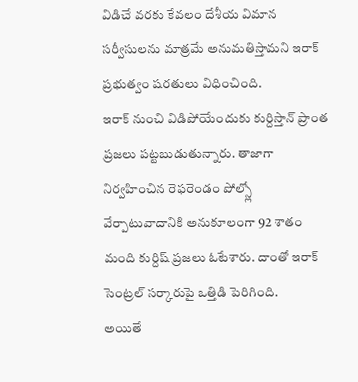విడిచే వరకు కేవలం దేశీయ విమాన సర్వీసులను మాత్రమే అనుమతిస్తామని ఇరాక్ ప్రభుత్వం షరతులు విధించింది.
ఇరాక్ నుంచి విడిపోయేందుకు కుర్దిస్తాన్ ప్రాంత ప్రజలు పట్టబుడుతున్నారు. తాజాగా నిర్వహించిన రెఫరెండం పోల్స్లో వేర్పాటువాదానికి అనుకూలంగా 92 శాతం మంది కుర్దిష్ ప్రజలు ఓటేశారు. దాంతో ఇరాక్ సెంట్రల్ సర్కారుపై ఒత్తిడి పెరిగింది.
అయితే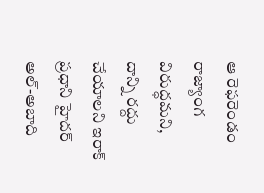ఆ రెఫరెండం రాజ్యాంగ విరుద్ధమని, దాన్ని రద్దు చేయాలని ఇరాక్ ప్రధాని హైదర్ అల్-అబాది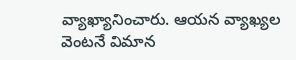వ్యాఖ్యానించారు. ఆయన వ్యాఖ్యల వెంటనే విమాన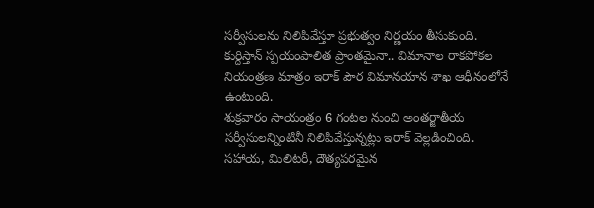సర్వీసులను నిలిపివేస్తూ ప్రభుత్వం నిర్ణయం తీసుకుంది.
కుర్దిస్తాన్ స్పయంపాలిత ప్రాంతమైనా.. విమానాల రాకపోకల నియంత్రణ మాత్రం ఇరాక్ పౌర విమానయాన శాఖ ఆధీనంలోనే ఉంటుంది.
శుక్రవారం సాయంత్రం 6 గంటల నుంచి అంతర్జాతీయ సర్వీసులన్నింటినీ నిలిపివేస్తున్నట్లు ఇరాక్ వెల్లడించింది. సహాయ, మిలిటరీ, దౌత్యపరమైన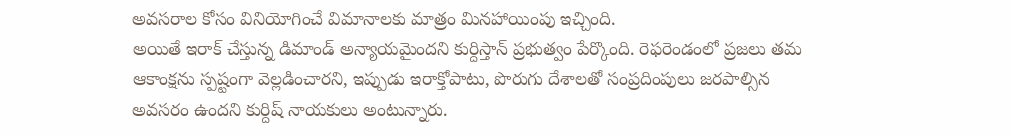అవసరాల కోసం వినియోగించే విమానాలకు మాత్రం మినహాయింపు ఇచ్చింది.
అయితే ఇరాక్ చేస్తున్న డిమాండ్ అన్యాయమైందని కుర్దిస్తాన్ ప్రభుత్వం పేర్కొంది. రెఫరెండంలో ప్రజలు తమ ఆకాంక్షను స్పష్టంగా వెల్లడించారని, ఇప్పుడు ఇరాక్తోపాటు, పొరుగు దేశాలతో సంప్రదింపులు జరపాల్సిన అవసరం ఉందని కుర్దిష్ నాయకులు అంటున్నారు.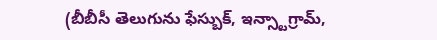(బీబీసీ తెలుగును ఫేస్బుక్, ఇన్స్టాగ్రామ్,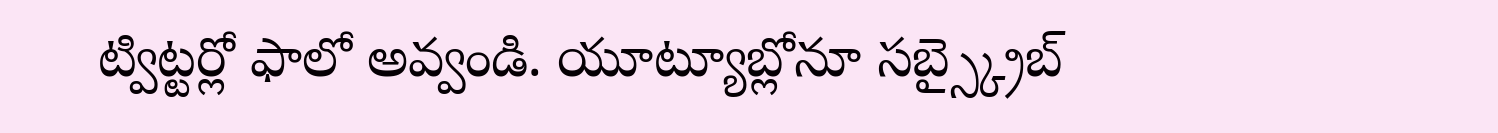ట్విట్టర్లో ఫాలో అవ్వండి. యూట్యూబ్లోనూ సబ్స్క్రైబ్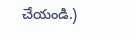చేయండి.)